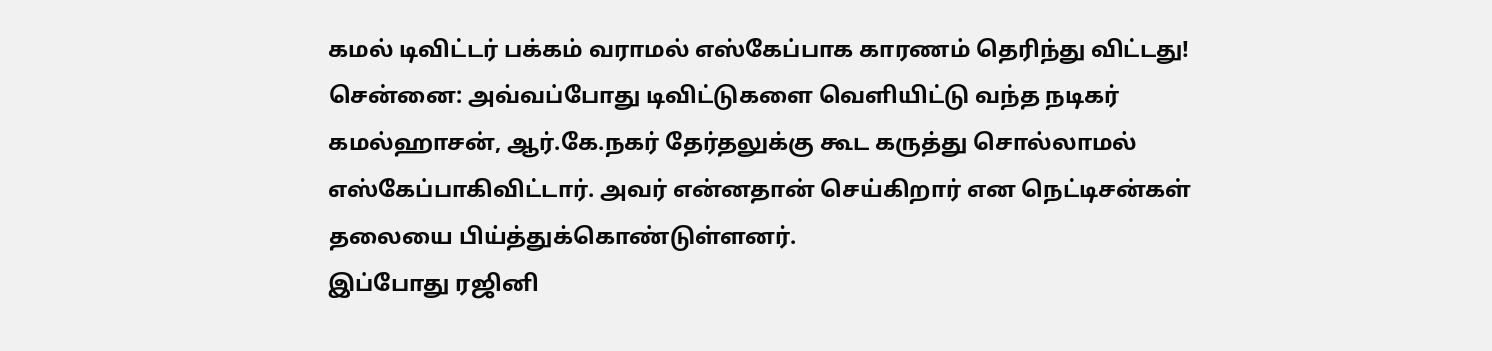கமல் டிவிட்டர் பக்கம் வராமல் எஸ்கேப்பாக காரணம் தெரிந்து விட்டது!
சென்னை: அவ்வப்போது டிவிட்டுகளை வெளியிட்டு வந்த நடிகர் கமல்ஹாசன், ஆர்.கே.நகர் தேர்தலுக்கு கூட கருத்து சொல்லாமல் எஸ்கேப்பாகிவிட்டார். அவர் என்னதான் செய்கிறார் என நெட்டிசன்கள் தலையை பிய்த்துக்கொண்டுள்ளனர்.
இப்போது ரஜினி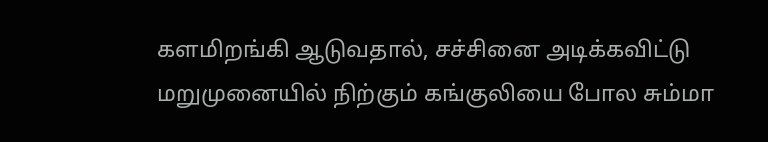களமிறங்கி ஆடுவதால், சச்சினை அடிக்கவிட்டு மறுமுனையில் நிற்கும் கங்குலியை போல சும்மா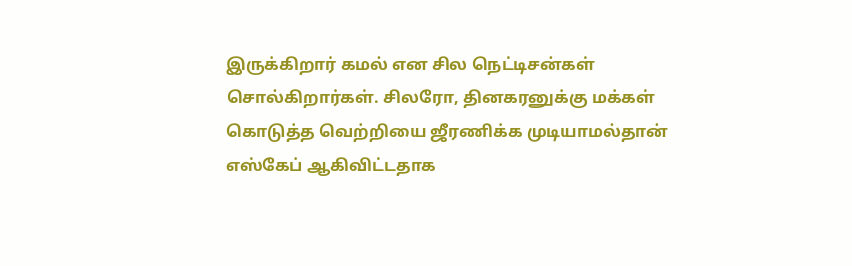இருக்கிறார் கமல் என சில நெட்டிசன்கள் சொல்கிறார்கள். சிலரோ, தினகரனுக்கு மக்கள் கொடுத்த வெற்றியை ஜீரணிக்க முடியாமல்தான் எஸ்கேப் ஆகிவிட்டதாக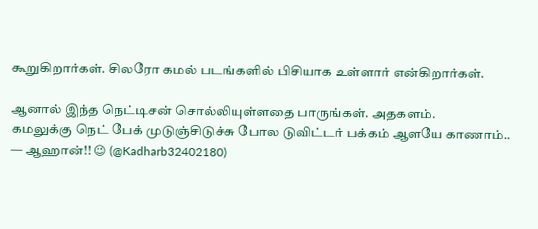கூறுகிறார்கள். சிலரோ கமல் படங்களில் பிசியாக உள்ளார் என்கிறார்கள்.

ஆனால் இந்த நெட்டிசன் சொல்லியுள்ளதை பாருங்கள். அதகளம்.
கமலுக்கு நெட் பேக் முடுஞ்சிடுச்சு போல டுவிட்டர் பக்கம் ஆளயே காணாம்..
— ஆஹான்!! 😉 (@Kadharb32402180)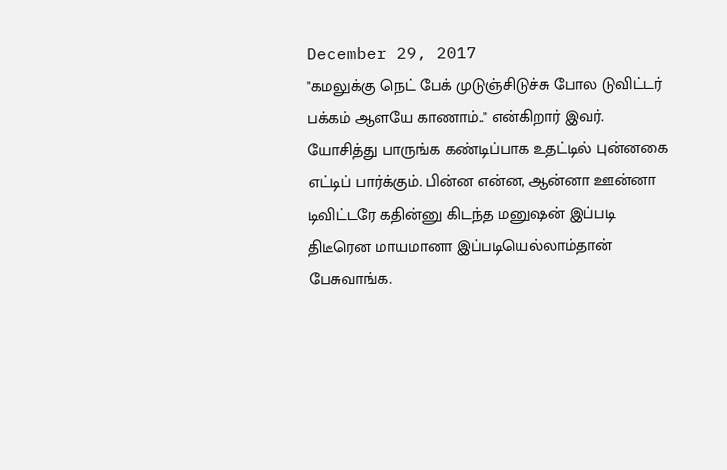December 29, 2017
"கமலுக்கு நெட் பேக் முடுஞ்சிடுச்சு போல டுவிட்டர் பக்கம் ஆளயே காணாம்.." என்கிறார் இவர். யோசித்து பாருங்க கண்டிப்பாக உதட்டில் புன்னகை எட்டிப் பார்க்கும். பின்ன என்ன, ஆன்னா ஊன்னா டிவிட்டரே கதின்னு கிடந்த மனுஷன் இப்படி திடீரென மாயமானா இப்படியெல்லாம்தான் பேசுவாங்க.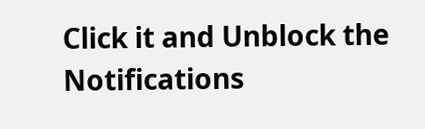Click it and Unblock the Notifications